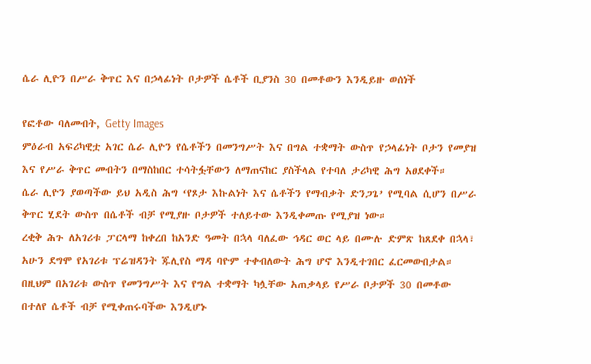ሴራ ሊዮን በሥራ ቅጥር እና በኃላፊነት ቦታዎች ሴቶች ቢያንስ 30 በመቶውን እንዲይዙ ወሰነች

የፎቶው ባለመብት, Getty Images
ምዕራብ አፍሪካዊቷ አገር ሴራ ሊዮን የሴቶችን በመንግሥት እና በግል ተቋማት ውስጥ የኃላፊነት ቦታን የመያዝ እና የሥራ ቅጥር መብትን በማስከበር ተሳትፏቸውን ለማጠናከር ያስችላል የተባለ ታሪካዊ ሕግ አፀደቀች።
ሴራ ሊዮን ያወጣችው ይህ አዲስ ሕግ ‘የጾታ እኩልነት እና ሴቶችን የማብቃት ድንጋጌ’ የሚባል ሲሆን በሥራ ቅጥር ሂደት ውስጥ በሴቶች ብቻ የሚያዙ ቦታዎች ተለይተው እንዲቀመጡ የሚያዝ ነው።
ረቂቅ ሕጉ ለአገሪቱ ፓርላማ ከቀረበ ከአንድ ዓመት በኋላ ባለፈው ኅዳር ወር ላይ በሙሉ ድምጽ ከጸደቀ በኋላ፣ አሁን ደግሞ የአገሪቱ ፕሬዝዳንት ጁሊየስ ማዳ ባዮም ተቀብለውት ሕግ ሆኖ እንዲተገበር ፈርመውበታል።
በዚህም በአገሪቱ ውስጥ የመንግሥት እና የግል ተቋማት ካሏቸው አጠቃላይ የሥራ ቦታዎች 30 በመቶው በተለየ ሴቶች ብቻ የሚቀጠሩባችው እንዲሆኑ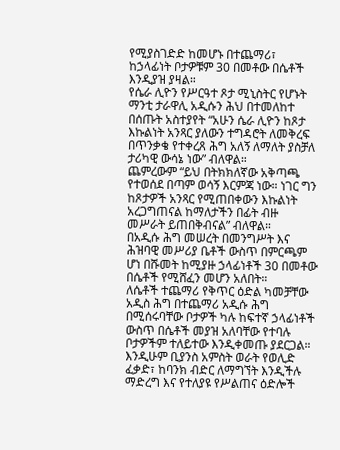የሚያስገድድ ከመሆኑ በተጨማሪ፣ ከኃላፊነት ቦታዎቹም 30 በመቶው በሴቶች እንዲያዝ ያዛል።
የሴራ ሊዮን የሥርዓተ ጾታ ሚኒስትር የሆኑት ማንቲ ታራዋሊ አዲሱን ሕህ በተመለከተ በሰጡት አስተያየት “አሁን ሴራ ሊዮን ከጾታ እኩልነት አንጻር ያለውን ተግዳሮት ለመቅረፍ በጥንቃቄ የተቀረጸ ሕግ አለኝ ለማለት ያስቻለ ታሪካዊ ውሳኔ ነው” ብለዋል።
ጨምረውም “ይህ በትክክለኛው አቅጣጫ የተወሰደ በጣም ወሳኝ እርምጃ ነው። ነገር ግን ከጾታዎች አንጻር የሚጠበቀውን እኩልነት አረጋግጠናል ከማለታችን በፊት ብዙ መሥራት ይጠበቅብናል” ብለዋል።
በአዲሱ ሕግ መሠረት በመንግሥት እና ሕዝባዊ መሥሪያ ቤቶች ውስጥ በምርጫም ሆነ በሹመት ከሚያዙ ኃላፊነቶች 30 በመቶው በሴቶች የሚሸፈን መሆን አለበት።
ለሴቶች ተጨማሪ የቅጥር ዕድል ካመቻቸው አዲስ ሕግ በተጨማሪ አዲሱ ሕግ በሚሰሩባቸው ቦታዎች ካሉ ከፍተኛ ኃላፊነቶች ውስጥ በሴቶች መያዝ አለባቸው የተባሉ ቦታዎችም ተለይተው እንዲቀመጡ ያደርጋል።
እንዲሁም ቢያንስ አምስት ወራት የወሊድ ፈቃድ፣ ከባንክ ብድር ለማግኘት እንዲችሉ ማድረግ እና የተለያዩ የሥልጠና ዕድሎች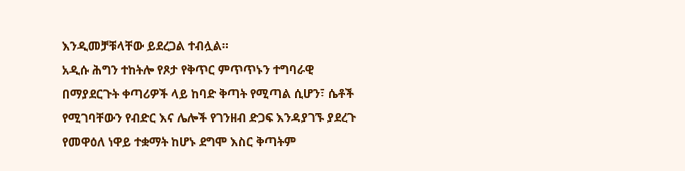እንዲመቻቹላቸው ይደረጋል ተብሏል።
አዲሱ ሕግን ተከትሎ የጾታ የቅጥር ምጥጥኑን ተግባራዊ በማያደርጉት ቀጣሪዎች ላይ ከባድ ቅጣት የሚጣል ሲሆን፣ ሴቶች የሚገባቸውን የብድር እና ሌሎች የገንዘብ ድጋፍ እንዳያገኙ ያደረጉ የመዋዕለ ነዋይ ተቋማት ከሆኑ ደግሞ እስር ቅጣትም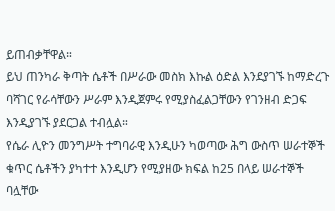ይጠብቃቸዋል።
ይህ ጠንካራ ቅጣት ሴቶች በሥራው መስክ እኩል ዕድል እንደያገኙ ከማድረጉ ባሻገር የራሳቸውን ሥራም እንዲጀምሩ የሚያስፈልጋቸውን የገንዘብ ድጋፍ እንዲያገኙ ያደርጋል ተብሏል።
የሴራ ሊዮን መንግሥት ተግባራዊ እንዲሁን ካወጣው ሕግ ውስጥ ሠራተኞች ቁጥር ሴቶችን ያካተተ እንዲሆን የሚያዘው ክፍል ከ25 በላይ ሠራተኞች ባሏቸው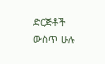ድርጅቶች ውስጥ ሁሉ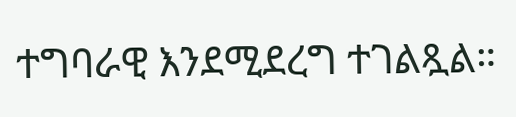ተግባራዊ እንደሚደረግ ተገልጿል።